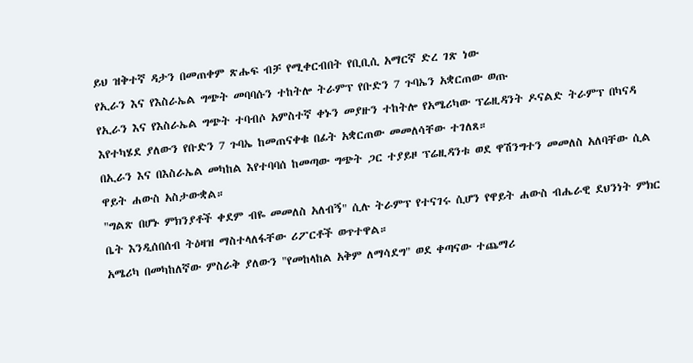ይህ ዝቅተኛ ዳታን በመጠቀም ጽሑፍ ብቻ የሚቀርብበት የቢቢሲ አማርኛ ድረ ገጽ ነው
የኢራን እና የእስራኤል ግጭት መባባሱን ተከትሎ ትራምፕ የቡድን 7 ጉባኤን አቋርጠው ወጡ
የኢራን እና የእስራኤል ግጭት ተባብሶ አምስተኛ ቀኑን መያዙን ተከትሎ የአሜሪካው ፕሬዚዳንት ዶናልድ ትራምፕ በካናዳ እየተካሄደ ያለውን የቡድን 7 ጉባኤ ከመጠናቀቁ በፊት አቋርጠው መመለሳቸው ተገለጸ።
በኢራን እና በእስራኤል መካከል እየተባባሰ ከመጣው ግጭት ጋር ተያይዞ ፕሬዚዳንቱ ወደ ዋሽንግተን መመለስ አለባቸው ሲል ዋይት ሐውስ አስታውቋል።
"ግልጽ በሆኑ ምክንያቶች ቀደም ብዬ መመለስ አለብኝ" ሲሉ ትራምፕ የተናገሩ ሲሆን የዋይት ሐውስ ብሔራዊ ደህንነት ምክር ቤት እንዲሰበሰብ ትዕዛዝ ማስተላለፋቸው ሪፖርቶች ወጥተዋል።
አሜሪካ በመካከለኛው ምስራቅ ያለውን "የመከላከል አቅም ለማሳደግ" ወደ ቀጣናው ተጨማሪ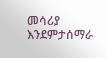መሳሪያ እንደምታሰማራ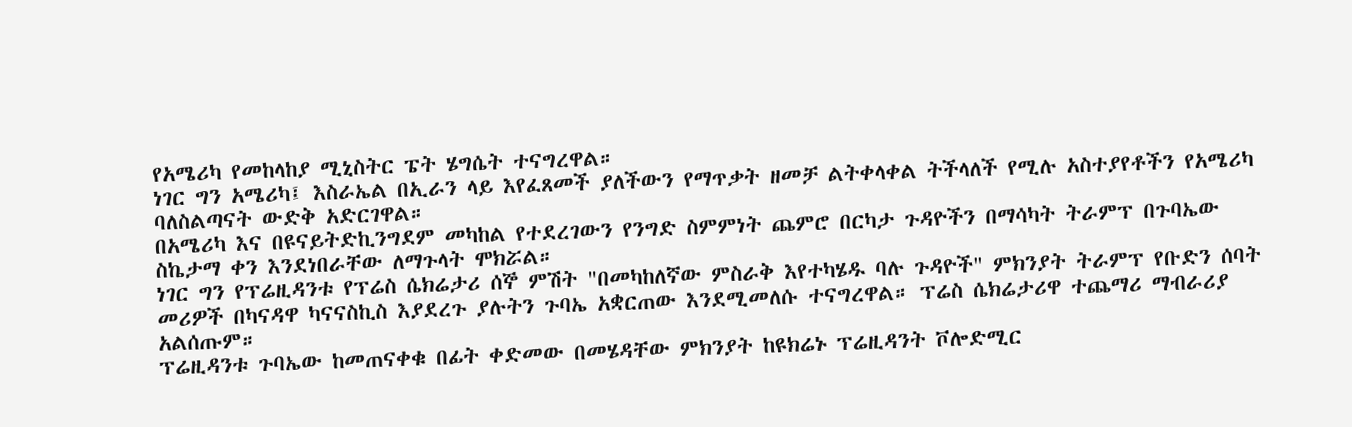የአሜሪካ የመከላከያ ሚኒስትር ፔት ሄግሴት ተናግረዋል።
ነገር ግን አሜሪካ፤ እስራኤል በኢራን ላይ እየፈጸመች ያለችውን የማጥቃት ዘመቻ ልትቀላቀል ትችላለች የሚሉ አስተያየቶችን የአሜሪካ ባለስልጣናት ውድቅ አድርገዋል።
በአሜሪካ እና በዩናይትድኪንግደም መካከል የተደረገውን የንግድ ስምምነት ጨምሮ በርካታ ጉዳዮችን በማሳካት ትራምፕ በጉባኤው ስኬታማ ቀን እንደነበራቸው ለማጉላት ሞክሯል።
ነገር ግን የፕሬዚዳንቱ የፕሬስ ሴክሬታሪ ሰኞ ምሽት "በመካከለኛው ምስራቅ እየተካሄዱ ባሉ ጉዳዮች" ምክንያት ትራምፕ የቡድን ሰባት መሪዎች በካናዳዋ ካናናስኪስ እያደረጉ ያሉትን ጉባኤ አቋርጠው እንደሚመለሱ ተናግረዋል። ፕሬስ ሴክሬታሪዋ ተጨማሪ ማብራሪያ አልሰጡም።
ፕሬዚዳንቱ ጉባኤው ከመጠናቀቁ በፊት ቀድመው በመሄዳቸው ምክንያት ከዩክሬኑ ፕሬዚዳንት ቮሎድሚር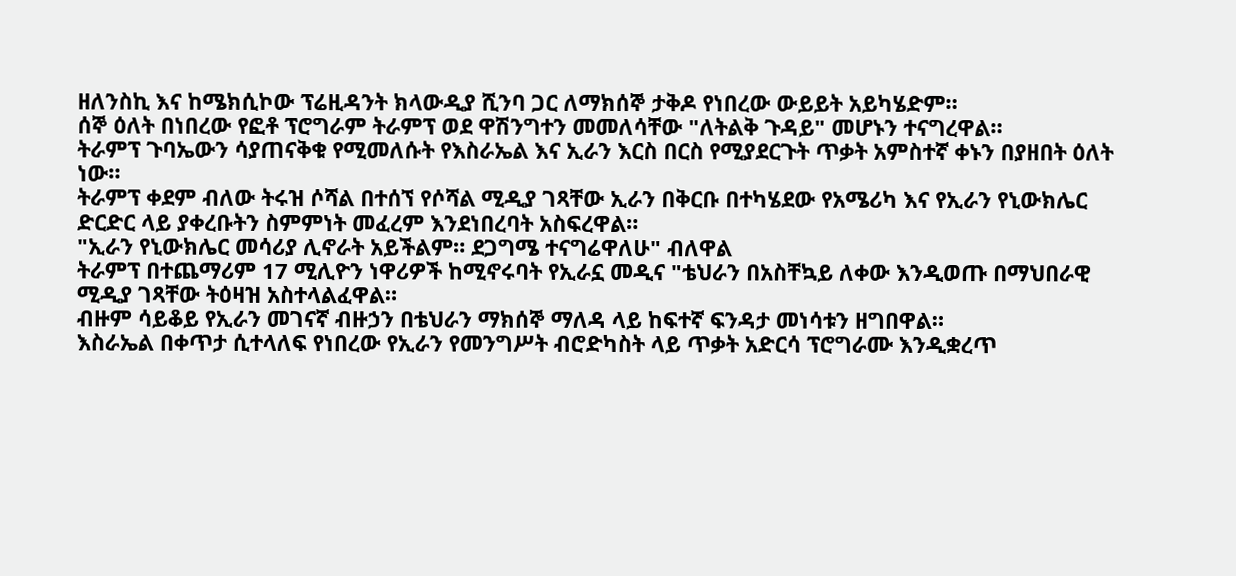ዘለንስኪ እና ከሜክሲኮው ፕሬዚዳንት ክላውዲያ ሺንባ ጋር ለማክሰኞ ታቅዶ የነበረው ውይይት አይካሄድም።
ሰኞ ዕለት በነበረው የፎቶ ፕሮግራም ትራምፕ ወደ ዋሽንግተን መመለሳቸው "ለትልቅ ጉዳይ" መሆኑን ተናግረዋል።
ትራምፕ ጉባኤውን ሳያጠናቅቁ የሚመለሱት የእስራኤል እና ኢራን እርስ በርስ የሚያደርጉት ጥቃት አምስተኛ ቀኑን በያዘበት ዕለት ነው።
ትራምፕ ቀደም ብለው ትሩዝ ሶሻል በተሰኘ የሶሻል ሚዲያ ገጻቸው ኢራን በቅርቡ በተካሄደው የአሜሪካ እና የኢራን የኒውክሌር ድርድር ላይ ያቀረቡትን ስምምነት መፈረም እንደነበረባት አስፍረዋል።
"ኢራን የኒውክሌር መሳሪያ ሊኖራት አይችልም። ደጋግሜ ተናግሬዋለሁ" ብለዋል
ትራምፕ በተጨማሪም 17 ሚሊዮን ነዋሪዎች ከሚኖሩባት የኢራኗ መዲና "ቴህራን በአስቸኳይ ለቀው እንዲወጡ በማህበራዊ ሚዲያ ገጻቸው ትዕዛዝ አስተላልፈዋል።
ብዙም ሳይቆይ የኢራን መገናኛ ብዙኃን በቴህራን ማክሰኞ ማለዳ ላይ ከፍተኛ ፍንዳታ መነሳቱን ዘግበዋል።
እስራኤል በቀጥታ ሲተላለፍ የነበረው የኢራን የመንግሥት ብሮድካስት ላይ ጥቃት አድርሳ ፕሮግራሙ እንዲቋረጥ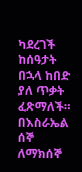ካደረገች ከሰዓታት በኋላ ከበድ ያለ ጥቃት ፈጽማለች።
በእስራኤል ሰኞ ለማክሰኞ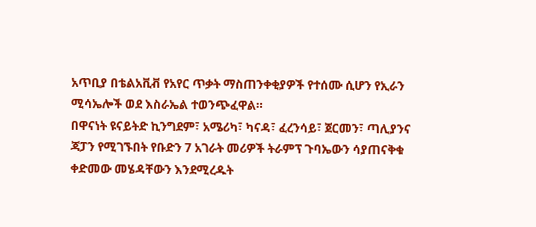አጥቢያ በቴልአቪቭ የአየር ጥቃት ማስጠንቀቂያዎች የተሰሙ ሲሆን የኢራን ሚሳኤሎች ወደ እስራኤል ተወንጭፈዋል።
በዋናነት ዩናይትድ ኪንግደም፣ አሜሪካ፣ ካናዳ፣ ፈረንሳይ፣ ጀርመን፣ ጣሊያንና ጃፓን የሚገኙበት የቡድን 7 አገራት መሪዎች ትራምፕ ጉባኤውን ሳያጠናቅቁ ቀድመው መሄዳቸውን እንደሚረዱት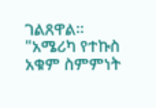ገልጸዋል።
"አሜሪካ የተኩስ አቁም ስምምነት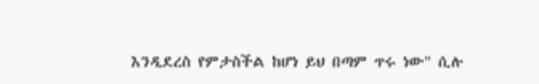እንዲደረስ የምታስችል ከሆነ ይህ በጣም ጥሩ ነው" ሲሉ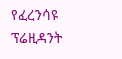የፈረንሳዩ ፕሬዚዳንት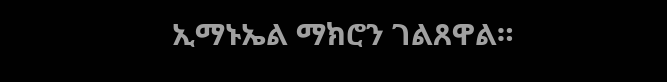ኢማኑኤል ማክሮን ገልጸዋል።